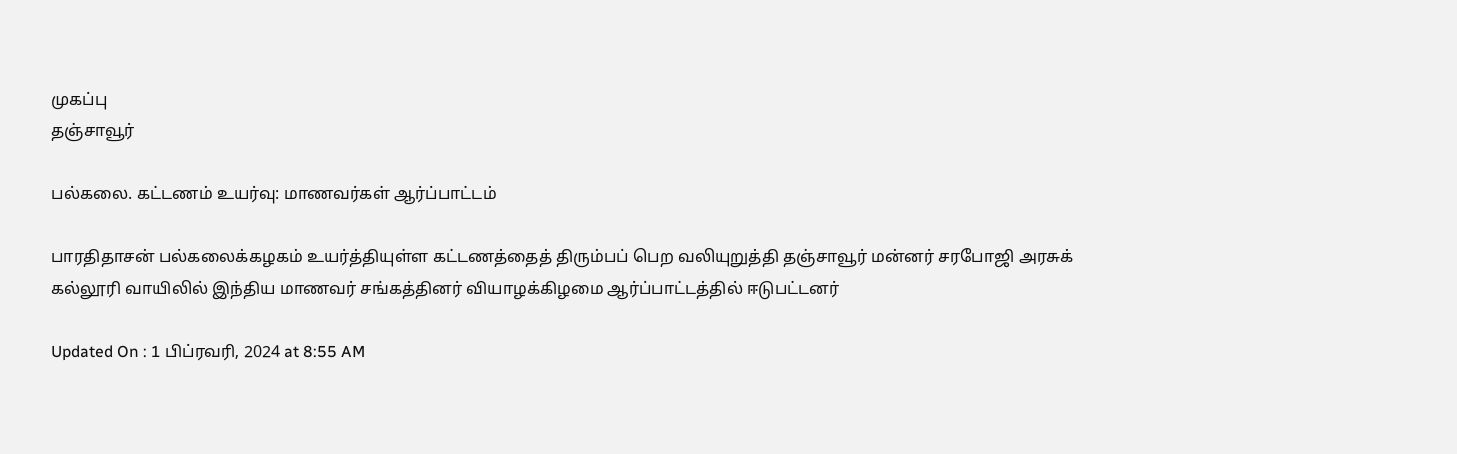முகப்பு
தஞ்சாவூர்

பல்கலை. கட்டணம் உயர்வு: மாணவர்கள் ஆர்ப்பாட்டம்

பாரதிதாசன் பல்கலைக்கழகம் உயர்த்தியுள்ள கட்டணத்தைத் திரும்பப் பெற வலியுறுத்தி தஞ்சாவூர் மன்னர் சரபோஜி அரசுக் கல்லூரி வாயிலில் இந்திய மாணவர் சங்கத்தினர் வியாழக்கிழமை ஆர்ப்பாட்டத்தில் ஈடுபட்டனர்

Updated On : 1 பிப்ரவரி, 2024 at 8:55 AM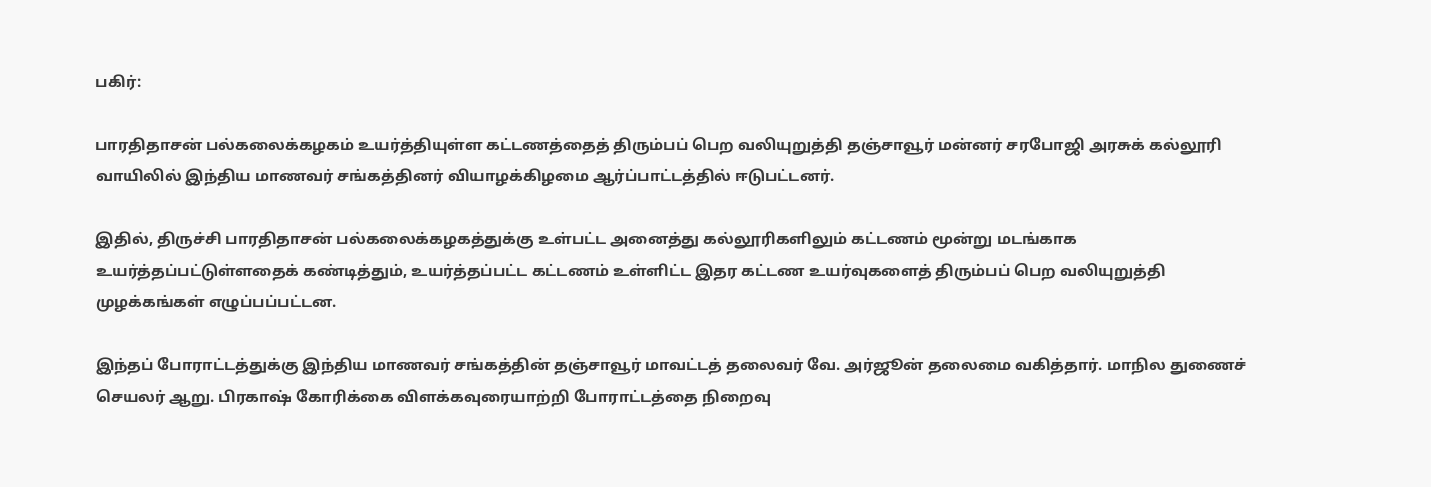பகிர்:

பாரதிதாசன் பல்கலைக்கழகம் உயர்த்தியுள்ள கட்டணத்தைத் திரும்பப் பெற வலியுறுத்தி தஞ்சாவூர் மன்னர் சரபோஜி அரசுக் கல்லூரி வாயிலில் இந்திய மாணவர் சங்கத்தினர் வியாழக்கிழமை ஆர்ப்பாட்டத்தில் ஈடுபட்டனர்.

இதில், திருச்சி பாரதிதாசன் பல்கலைக்கழகத்துக்கு உள்பட்ட அனைத்து கல்லூரிகளிலும் கட்டணம் மூன்று மடங்காக உயர்த்தப்பட்டுள்ளதைக் கண்டித்தும், உயர்த்தப்பட்ட கட்டணம் உள்ளிட்ட இதர கட்டண உயர்வுகளைத் திரும்பப் பெற வலியுறுத்தி முழக்கங்கள் எழுப்பப்பட்டன.

இந்தப் போராட்டத்துக்கு இந்திய மாணவர் சங்கத்தின் தஞ்சாவூர் மாவட்டத் தலைவர் வே. அர்ஜூன் தலைமை வகித்தார். மாநில துணைச் செயலர் ஆறு. பிரகாஷ் கோரிக்கை விளக்கவுரையாற்றி போராட்டத்தை நிறைவு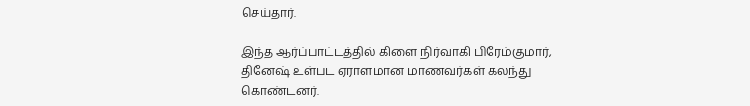செய்தார்.

இந்த ஆர்ப்பாட்டத்தில் கிளை நிர்வாகி பிரேம்குமார், தினேஷ் உள்பட ஏராளமான மாணவர்கள் கலந்து கொண்டனர்.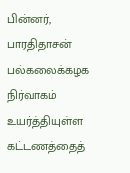பின்னர், பாரதிதாசன் பல்கலைக்கழக நிர்வாகம் உயர்த்தியுள்ள கட்டணத்தைத்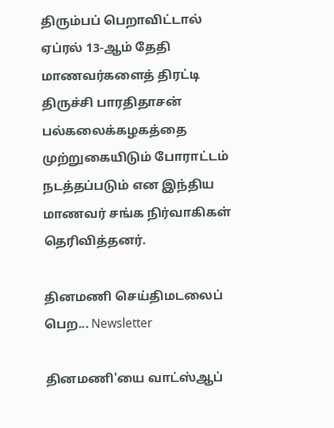திரும்பப் பெறாவிட்டால் ஏப்ரல் 13-ஆம் தேதி மாணவர்களைத் திரட்டி திருச்சி பாரதிதாசன் பல்கலைக்கழகத்தை முற்றுகையிடும் போராட்டம் நடத்தப்படும் என இந்திய மாணவர் சங்க நிர்வாகிகள் தெரிவித்தனர்.

தினமணி செய்திமடலைப் பெற... Newsletter

தினமணி'யை வாட்ஸ்ஆப்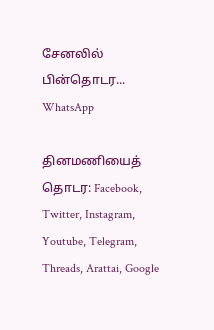சேனலில் பின்தொடர... WhatsApp

தினமணியைத் தொடர: Facebook, Twitter, Instagram, Youtube, Telegram, Threads, Arattai, Google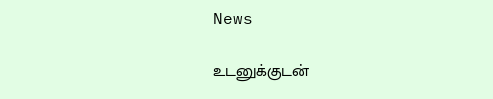News

உடனுக்குடன்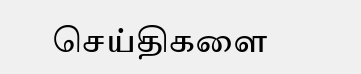செய்திகளை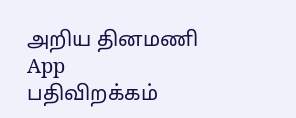அறிய தினமணி App பதிவிறக்கம்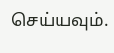செய்யவும்.